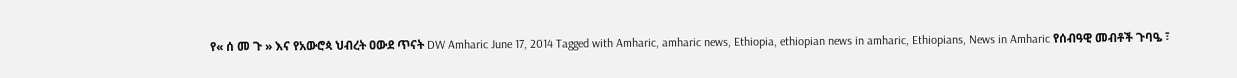የ« ሰ መ ጉ » እና የአውሮጳ ህብረት ዐውደ ጥናት DW Amharic June 17, 2014 Tagged with Amharic, amharic news, Ethiopia, ethiopian news in amharic, Ethiopians, News in Amharic የሰብዓዊ መብቶች ጉባዔ ፣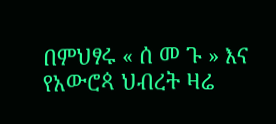በምህፃሩ « ሰ መ ጉ » እና የአውሮጳ ህብረት ዛሬ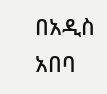በአዲስ አበባ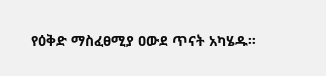የዕቅድ ማስፈፀሚያ ዐውደ ጥናት አካሄዱ።